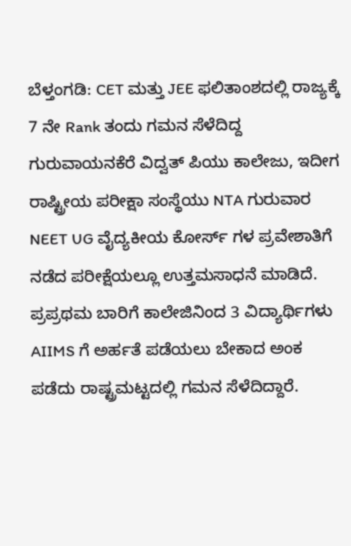ಬೆಳ್ತಂಗಡಿ: CET ಮತ್ತು JEE ಫಲಿತಾಂಶದಲ್ಲಿ ರಾಜ್ಯಕ್ಕೆ 7 ನೇ Rank ತಂದು ಗಮನ ಸೆಳೆದಿದ್ದ ಗುರುವಾಯನಕೆರೆ ವಿದ್ವತ್ ಪಿಯು ಕಾಲೇಜು, ಇದೀಗ ರಾಷ್ಟ್ರೀಯ ಪರೀಕ್ಷಾ ಸಂಸ್ಥೆಯು NTA ಗುರುವಾರ NEET UG ವೈದ್ಯಕೀಯ ಕೋರ್ಸ್ ಗಳ ಪ್ರವೇಶಾತಿಗೆ ನಡೆದ ಪರೀಕ್ಷೆಯಲ್ಲೂ ಉತ್ತಮಸಾಧನೆ ಮಾಡಿದೆ.
ಪ್ರಪ್ರಥಮ ಬಾರಿಗೆ ಕಾಲೇಜಿನಿಂದ 3 ವಿದ್ಯಾರ್ಥಿಗಳು AIIMS ಗೆ ಅರ್ಹತೆ ಪಡೆಯಲು ಬೇಕಾದ ಅಂಕ ಪಡೆದು ರಾಷ್ಟ್ರಮಟ್ಟದಲ್ಲಿ ಗಮನ ಸೆಳೆದಿದ್ದಾರೆ.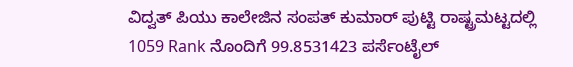ವಿದ್ವತ್ ಪಿಯು ಕಾಲೇಜಿನ ಸಂಪತ್ ಕುಮಾರ್ ಪುಟ್ಟಿ ರಾಷ್ಟ್ರಮಟ್ಟದಲ್ಲಿ 1059 Rank ನೊಂದಿಗೆ 99.8531423 ಪರ್ಸೆಂಟೈಲ್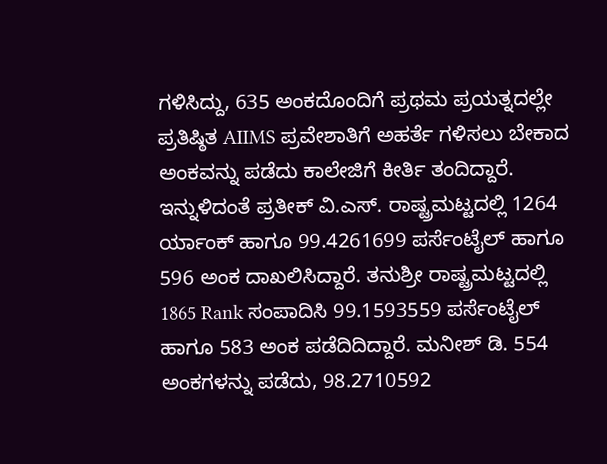ಗಳಿಸಿದ್ದು, 635 ಅಂಕದೊಂದಿಗೆ ಪ್ರಥಮ ಪ್ರಯತ್ನದಲ್ಲೇ ಪ್ರತಿಷ್ಠಿತ AIIMS ಪ್ರವೇಶಾತಿಗೆ ಅಹರ್ತೆ ಗಳಿಸಲು ಬೇಕಾದ ಅಂಕವನ್ನು ಪಡೆದು ಕಾಲೇಜಿಗೆ ಕೀರ್ತಿ ತಂದಿದ್ದಾರೆ.
ಇನ್ನುಳಿದಂತೆ ಪ್ರತೀಕ್ ವಿ.ಎಸ್. ರಾಷ್ಟ್ರಮಟ್ಟದಲ್ಲಿ 1264 ರ್ಯಾಂಕ್ ಹಾಗೂ 99.4261699 ಪರ್ಸೆಂಟೈಲ್ ಹಾಗೂ 596 ಅಂಕ ದಾಖಲಿಸಿದ್ದಾರೆ. ತನುಶ್ರೀ ರಾಷ್ಟ್ರಮಟ್ಟದಲ್ಲಿ 1865 Rank ಸಂಪಾದಿಸಿ 99.1593559 ಪರ್ಸೆಂಟೈಲ್ ಹಾಗೂ 583 ಅಂಕ ಪಡೆದಿದಿದ್ದಾರೆ. ಮನೀಶ್ ಡಿ. 554 ಅಂಕಗಳನ್ನು ಪಡೆದು, 98.2710592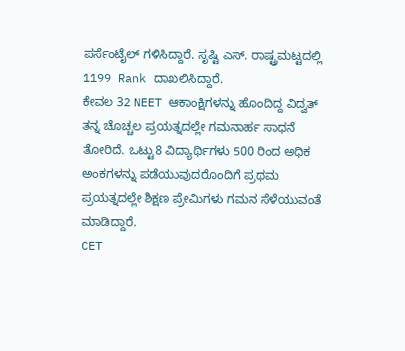ಪರ್ಸೆಂಟೈಲ್ ಗಳಿಸಿದ್ದಾರೆ. ಸೃಷ್ಟಿ ಎಸ್. ರಾಷ್ಟ್ರಮಟ್ಟದಲ್ಲಿ 1199 Rank ದಾಖಲಿಸಿದ್ದಾರೆ.
ಕೇವಲ 32 NEET ಆಕಾಂಕ್ಷಿಗಳನ್ನು ಹೊಂದಿದ್ದ ವಿದ್ವತ್ ತನ್ನ ಚೊಚ್ಚಲ ಪ್ರಯತ್ನದಲ್ಲೇ ಗಮನಾರ್ಹ ಸಾಧನೆ ತೋರಿದೆ. ಒಟ್ಟು8 ವಿದ್ಯಾರ್ಥಿಗಳು 500 ರಿಂದ ಅಧಿಕ ಅಂಕಗಳನ್ನು ಪಡೆಯುವುದರೊಂದಿಗೆ ಪ್ರಥಮ ಪ್ರಯತ್ನದಲ್ಲೇ ಶಿಕ್ಷಣ ಪ್ರೇಮಿಗಳು ಗಮನ ಸೆಳೆಯುವಂತೆ ಮಾಡಿದ್ದಾರೆ.
CET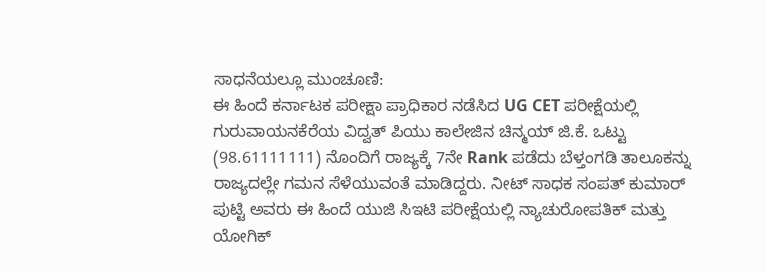ಸಾಧನೆಯಲ್ಲೂ ಮುಂಚೂಣಿ:
ಈ ಹಿಂದೆ ಕರ್ನಾಟಕ ಪರೀಕ್ಷಾ ಪ್ರಾಧಿಕಾರ ನಡೆಸಿದ UG CET ಪರೀಕ್ಷೆಯಲ್ಲಿ ಗುರುವಾಯನಕೆರೆಯ ವಿದ್ವತ್ ಪಿಯು ಕಾಲೇಜಿನ ಚಿನ್ಮಯ್ ಜಿ.ಕೆ. ಒಟ್ಟು (98.61111111) ನೊಂದಿಗೆ ರಾಜ್ಯಕ್ಕೆ 7ನೇ Rank ಪಡೆದು ಬೆಳ್ತಂಗಡಿ ತಾಲೂಕನ್ನು ರಾಜ್ಯದಲ್ಲೇ ಗಮನ ಸೆಳೆಯುವಂತೆ ಮಾಡಿದ್ದರು. ನೀಟ್ ಸಾಧಕ ಸಂಪತ್ ಕುಮಾರ್ ಪುಟ್ಟಿ ಅವರು ಈ ಹಿಂದೆ ಯುಜಿ ಸಿಇಟಿ ಪರೀಕ್ಷೆಯಲ್ಲಿ ನ್ಯಾಚುರೋಪತಿಕ್ ಮತ್ತು ಯೋಗಿಕ್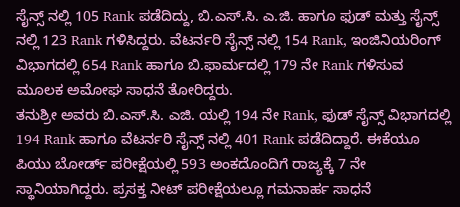ಸೈನ್ಸ್ ನಲ್ಲಿ 105 Rank ಪಡೆದಿದ್ದು, ಬಿ.ಎಸ್.ಸಿ. ಎ.ಜಿ. ಹಾಗೂ ಫುಡ್ ಮತ್ತು ಸೈನ್ಸ್ ನಲ್ಲಿ 123 Rank ಗಳಿಸಿದ್ದರು. ವೆಟರ್ನರಿ ಸೈನ್ಸ್ ನಲ್ಲಿ 154 Rank, ಇಂಜಿನಿಯರಿಂಗ್ ವಿಭಾಗದಲ್ಲಿ 654 Rank ಹಾಗೂ ಬಿ.ಫಾರ್ಮದಲ್ಲಿ 179 ನೇ Rank ಗಳಿಸುವ ಮೂಲಕ ಅಮೋಘ ಸಾಧನೆ ತೋರಿದ್ದರು.
ತನುಶ್ರೀ ಅವರು ಬಿ.ಎಸ್.ಸಿ. ಎಜಿ. ಯಲ್ಲಿ 194 ನೇ Rank, ಫುಡ್ ಸೈನ್ಸ್ ವಿಭಾಗದಲ್ಲಿ 194 Rank ಹಾಗೂ ವೆಟರ್ನರಿ ಸೈನ್ಸ್ ನಲ್ಲಿ 401 Rank ಪಡೆದಿದ್ದಾರೆ. ಈಕೆಯೂ ಪಿಯು ಬೋರ್ಡ್ ಪರೀಕ್ಷೆಯಲ್ಲಿ 593 ಅಂಕದೊಂದಿಗೆ ರಾಜ್ಯಕ್ಕೆ 7 ನೇ ಸ್ಥಾನಿಯಾಗಿದ್ದರು. ಪ್ರಸಕ್ತ ನೀಟ್ ಪರೀಕ್ಷೆಯಲ್ಲೂ ಗಮನಾರ್ಹ ಸಾಧನೆ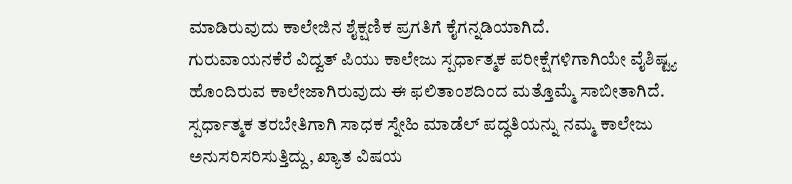ಮಾಡಿರುವುದು ಕಾಲೇಜಿನ ಶೈಕ್ಷಣಿಕ ಪ್ರಗತಿಗೆ ಕೈಗನ್ನಡಿಯಾಗಿದೆ.
ಗುರುವಾಯನಕೆರೆ ವಿದ್ವತ್ ಪಿಯು ಕಾಲೇಜು ಸ್ಪರ್ಧಾತ್ಮಕ ಪರೀಕ್ಷೆಗಳಿಗಾಗಿಯೇ ವೈಶಿಷ್ಟ್ಯ ಹೊಂದಿರುವ ಕಾಲೇಜಾಗಿರುವುದು ಈ ಫಲಿತಾಂಶದಿಂದ ಮತ್ತೊಮ್ಮೆ ಸಾಬೀತಾಗಿದೆ. ಸ್ಪರ್ಧಾತ್ಮಕ ತರಬೇತಿಗಾಗಿ ಸಾಧಕ ಸ್ನೇಹಿ ಮಾಡೆಲ್ ಪದ್ಧತಿಯನ್ನು ನಮ್ಮ ಕಾಲೇಜು ಅನುಸರಿಸರಿಸುತ್ತಿದ್ದು, ಖ್ಯಾತ ವಿಷಯ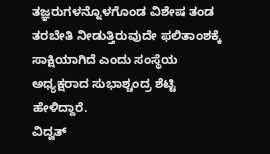ತಜ್ಞರುಗಳನ್ನೊಳಗೊಂಡ ವಿಶೇಷ ತಂಡ ತರಬೇತಿ ನೀಡುತ್ತಿರುವುದೇ ಫಲಿತಾಂಶಕ್ಕೆ ಸಾಕ್ಷಿಯಾಗಿದೆ ಎಂದು ಸಂಸ್ಥೆಯ ಅಧ್ಯಕ್ಷರಾದ ಸುಭಾಶ್ಚಂದ್ರ ಶೆಟ್ಟಿ ಹೇಳಿದ್ದಾರೆ.
ವಿದ್ವತ್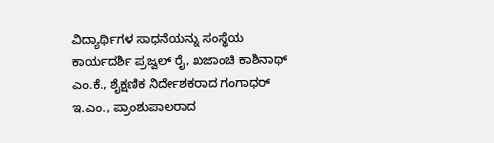ವಿದ್ಯಾರ್ಥಿಗಳ ಸಾಧನೆಯನ್ನು ಸಂಸ್ಥೆಯ ಕಾರ್ಯದರ್ಶಿ ಪ್ರಜ್ವಲ್ ರೈ, ಖಜಾಂಚಿ ಕಾಶಿನಾಥ್ ಎಂ.ಕೆ., ಶೈಕ್ಷಣಿಕ ನಿರ್ದೇಶಕರಾದ ಗಂಗಾಧರ್ ಇ.ಎಂ., ಪ್ರಾಂಶುಪಾಲರಾದ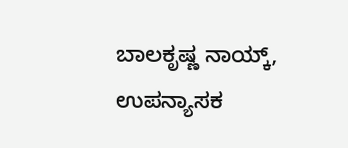ಬಾಲಕೃಷ್ಣ ನಾಯ್ಕ್, ಉಪನ್ಯಾಸಕ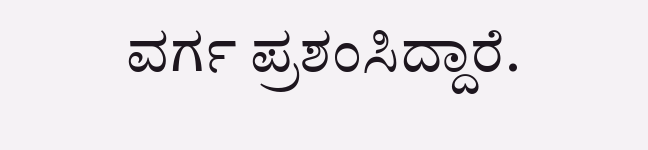ವರ್ಗ ಪ್ರಶಂಸಿದ್ದಾರೆ.